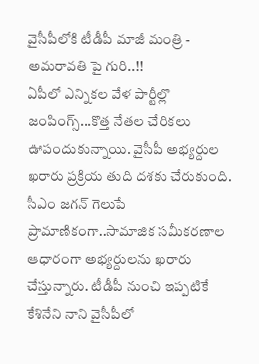వైసీపీలోకి టీడీపీ మాజీ మంత్రి - అమరావతి పై గురి..!!
ఏపీలో ఎన్నికల వేళ పార్టీల్లొ జంపింగ్స్...కొత్త నేతల చేరికలు ఊపందుకున్నాయి. వైసీపీ అభ్యర్దుల ఖరారు ప్రక్రియ తుది దశకు చేరుకుంది. సీఎం జగన్ గెలుపే ప్రామాణికంగా..సామాజిక సమీకరణాల ఆధారంగా అభ్యర్దులను ఖరారు చేస్తున్నారు. టీడీపీ నుంచి ఇప్పటికే కేశినేని నాని వైసీపీలో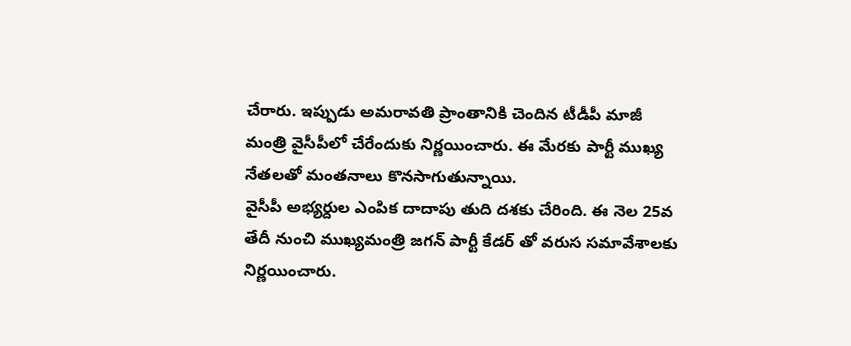చేరారు. ఇప్పుడు అమరావతి ప్రాంతానికి చెందిన టీడీపీ మాజీ మంత్రి వైసీపీలో చేరేందుకు నిర్ణయించారు. ఈ మేరకు పార్టీ ముఖ్య నేతలతో మంతనాలు కొనసాగుతున్నాయి.
వైసీపీ అభ్యర్దుల ఎంపిక దాదాపు తుది దశకు చేరింది. ఈ నెల 25వ తేదీ నుంచి ముఖ్యమంత్రి జగన్ పార్టీ కేడర్ తో వరుస సమావేశాలకు నిర్ణయించారు.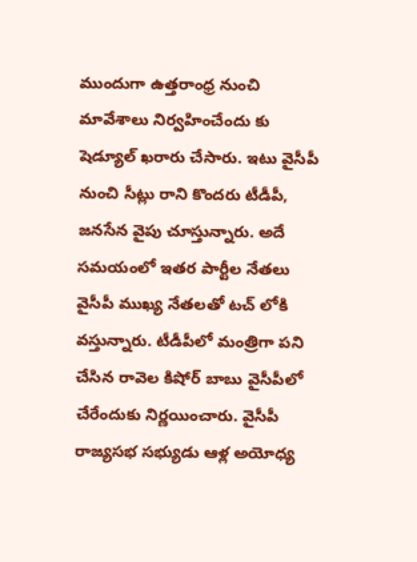ముందుగా ఉత్తరాంధ్ర నుంచి మావేశాలు నిర్వహించేందు కు షెడ్యూల్ ఖరారు చేసారు. ఇటు వైసీపీ నుంచి సీట్లు రాని కొందరు టీడీపీ, జనసేన వైపు చూస్తున్నారు. అదే సమయంలో ఇతర పార్టీల నేతలు వైసీపీ ముఖ్య నేతలతో టచ్ లోకి వస్తున్నారు. టీడీపీలో మంత్రిగా పని చేసిన రావెల కిషోర్ బాబు వైసీపీలో చేరేందుకు నిర్ణయించారు. వైసీపీ రాజ్యసభ సభ్యుడు ఆళ్ల అయోధ్య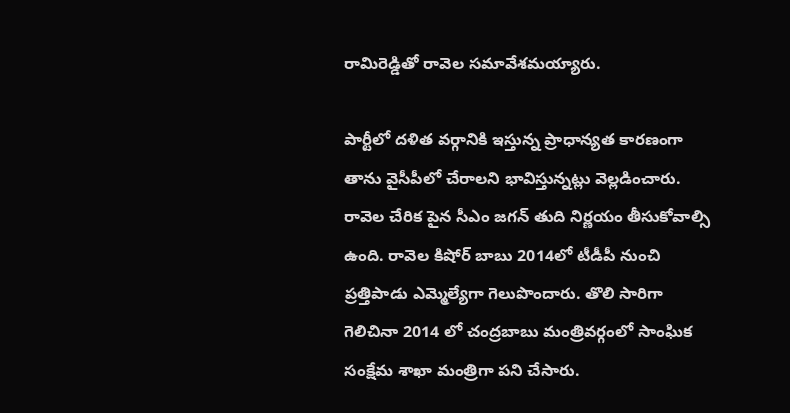రామిరెడ్డితో రావెల సమావేశమయ్యారు.

పార్టీలో దళిత వర్గానికి ఇస్తున్న ప్రాధాన్యత కారణంగా తాను వైసీపీలో చేరాలని భావిస్తున్నట్లు వెల్లడించారు. రావెల చేరిక పైన సీఎం జగన్ తుది నిర్ణయం తీసుకోవాల్సి ఉంది. రావెల కిషోర్ బాబు 2014లో టీడీపీ నుంచి ప్రత్తిపాడు ఎమ్మెల్యేగా గెలుపొందారు. తొలి సారిగా గెలిచినా 2014 లో చంద్రబాబు మంత్రివర్గంలో సాంఘిక సంక్షేమ శాఖా మంత్రిగా పని చేసారు.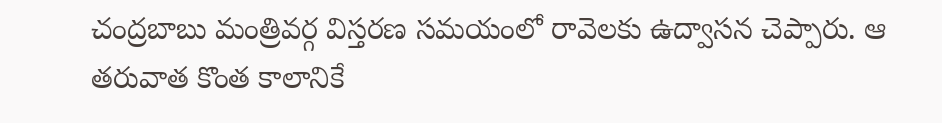చంద్రబాబు మంత్రివర్గ విస్తరణ సమయంలో రావెలకు ఉద్వాసన చెప్పారు. ఆ తరువాత కొంత కాలానికే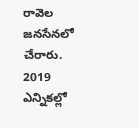రావెల జనసేనలో చేరారు.
2019 ఎన్నికల్లో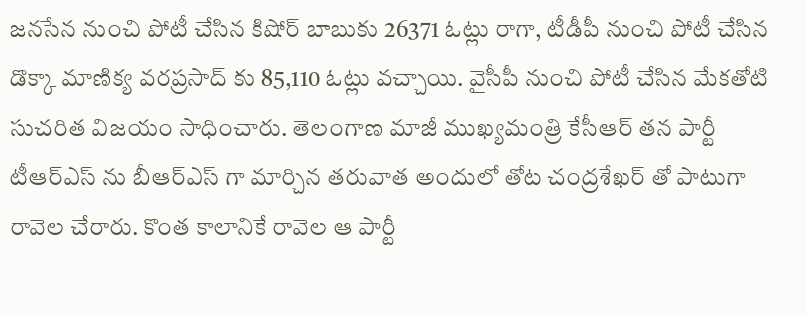జనసేన నుంచి పోటీ చేసిన కిషోర్ బాబుకు 26371 ఓట్లు రాగా, టీడీపీ నుంచి పోటీ చేసిన డొక్కా మాణిక్య వరప్రసాద్ కు 85,110 ఓట్లు వచ్చాయి. వైసీపీ నుంచి పోటీ చేసిన మేకతోటి సుచరిత విజయం సాధించారు. తెలంగాణ మాజీ ముఖ్యమంత్రి కేసీఆర్ తన పార్టీ టీఆర్ఎస్ ను బీఆర్ఎస్ గా మార్చిన తరువాత అందులో తోట చంద్రశేఖర్ తో పాటుగా రావెల చేరారు. కొంత కాలానికే రావెల ఆ పార్టీ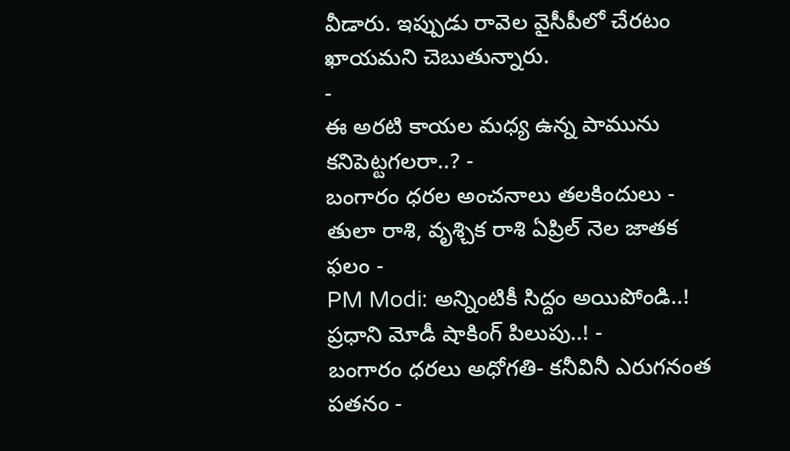వీడారు. ఇప్పుడు రావెల వైసీపీలో చేరటం ఖాయమని చెబుతున్నారు.
-
ఈ అరటి కాయల మధ్య ఉన్న పామును కనిపెట్టగలరా..? -
బంగారం ధరల అంచనాలు తలకిందులు -
తులా రాశి, వృశ్చిక రాశి ఏప్రిల్ నెల జాతక ఫలం -
PM Modi: అన్నింటికీ సిద్దం అయిపోండి..! ప్రధాని మోడీ షాకింగ్ పిలుపు..! -
బంగారం ధరలు అధోగతి- కనీవినీ ఎరుగనంత పతనం -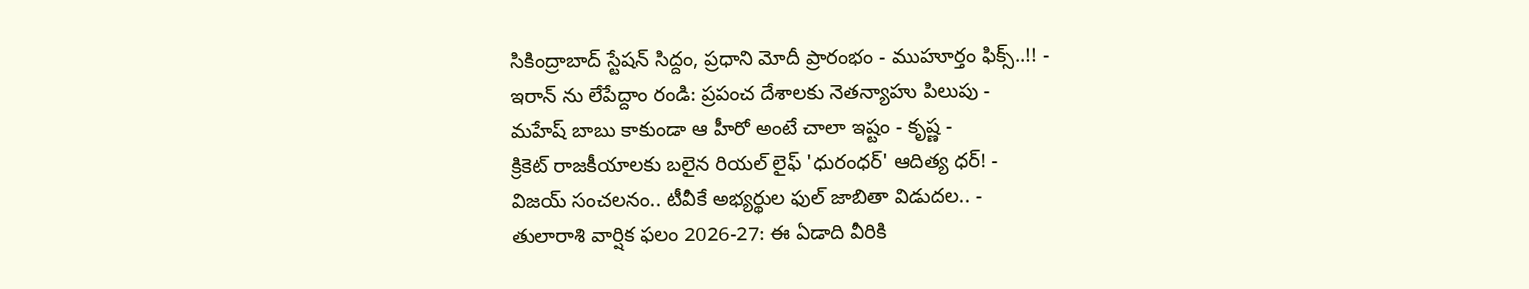సికింద్రాబాద్ స్టేషన్ సిద్దం, ప్రధాని మోదీ ప్రారంభం - ముహూర్తం ఫిక్స్..!! -
ఇరాన్ ను లేపేద్దాం రండి: ప్రపంచ దేశాలకు నెతన్యాహు పిలుపు -
మహేష్ బాబు కాకుండా ఆ హీరో అంటే చాలా ఇష్టం - కృష్ణ -
క్రికెట్ రాజకీయాలకు బలైన రియల్ లైఫ్ 'ధురంధర్' ఆదిత్య ధర్! -
విజయ్ సంచలనం.. టీవీకే అభ్యర్థుల ఫుల్ జాబితా విడుదల.. -
తులారాశి వార్షిక ఫలం 2026-27: ఈ ఏడాది వీరికి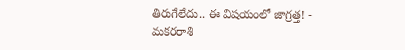తిరుగేలేదు.. ఈ విషయంలో జాగ్రత్త! -
మకరరాశి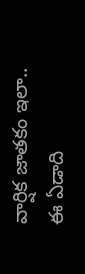వార్షిక జాతకం ఇలా.. ఈ ఏడాది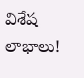విశేష లాభాలు!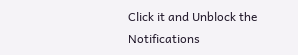Click it and Unblock the Notifications